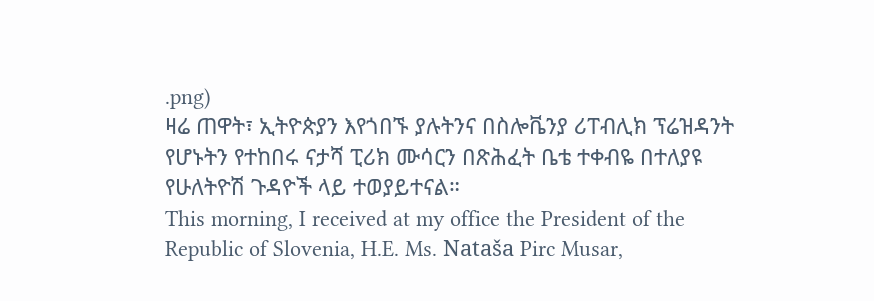.png)
ዛሬ ጠዋት፣ ኢትዮጵያን እየጎበኙ ያሉትንና በስሎቬንያ ሪፐብሊክ ፕሬዝዳንት የሆኑትን የተከበሩ ናታሻ ፒሪክ ሙሳርን በጽሕፈት ቤቴ ተቀብዬ በተለያዩ የሁለትዮሽ ጉዳዮች ላይ ተወያይተናል።
This morning, I received at my office the President of the Republic of Slovenia, H.E. Ms. Nataša Pirc Musar,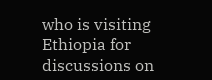who is visiting Ethiopia for discussions on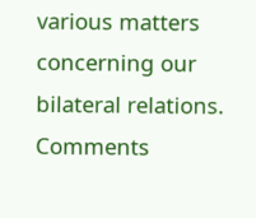various matters concerning our bilateral relations.
Comments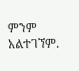ምንም አልተገኘም.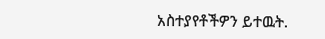አስተያየቶችዎን ይተዉት.